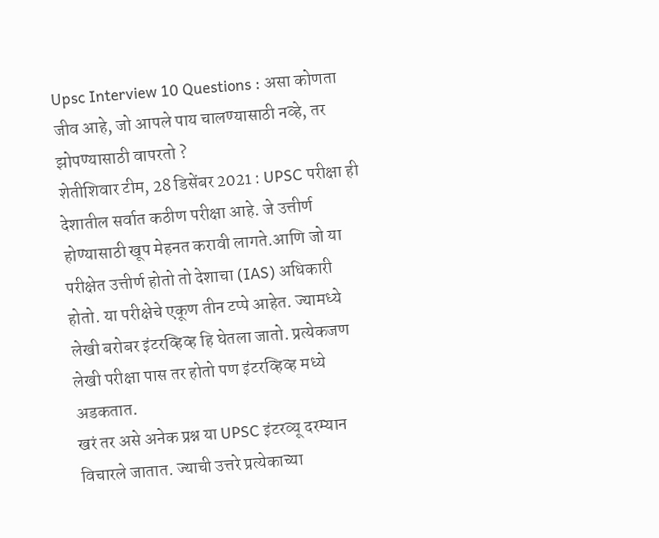Upsc Interview 10 Questions : असा कोणता जीव आहे, जो आपले पाय चालण्यासाठी नव्हे, तर झोपण्यासाठी वापरतो ?
शेतीशिवार टीम, 28 डिसेंबर 2021 : UPSC परीक्षा ही देशातील सर्वात कठीण परीक्षा आहे. जे उत्तीर्ण होण्यासाठी खूप मेहनत करावी लागते.आणि जो या परीक्षेत उत्तीर्ण होतो तो देशाचा (IAS) अधिकारी होतो. या परीक्षेचे एकूण तीन टप्पे आहेत. ज्यामध्ये लेखी बरोबर इंटरव्हिव्ह हि घेतला जातो. प्रत्येकजण लेखी परीक्षा पास तर होतो पण इंटरव्हिव्ह मध्ये अडकतात.
खरं तर असे अनेक प्रश्न या UPSC इंटरव्यू दरम्यान विचारले जातात. ज्याची उत्तरे प्रत्येकाच्या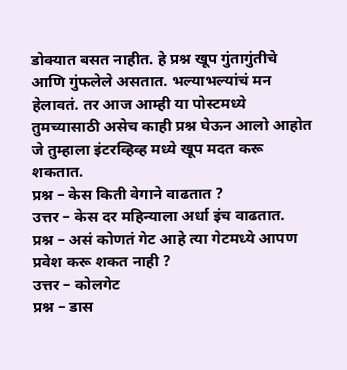डोक्यात बसत नाहीत. हे प्रश्न खूप गुंतागुंतीचे आणि गुंफलेले असतात. भल्याभल्यांचं मन हेलावतं. तर आज आम्ही या पोस्टमध्ये तुमच्यासाठी असेच काही प्रश्न घेऊन आलो आहोत जे तुम्हाला इंटरव्हिव्ह मध्ये खूप मदत करू शकतात.
प्रश्न – केस किती वेगाने वाढतात ?
उत्तर – केस दर महिन्याला अर्धा इंच वाढतात.
प्रश्न – असं कोणतं गेट आहे त्या गेटमध्ये आपण प्रवेश करू शकत नाही ?
उत्तर – कोलगेट
प्रश्न – डास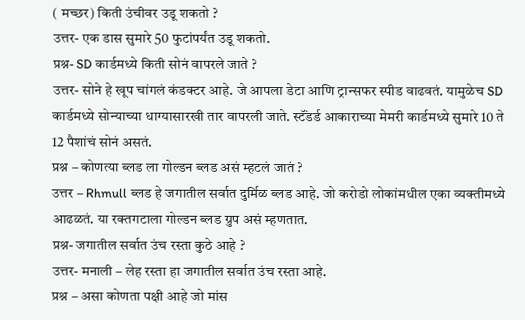( मच्छर) किती उंचीवर उडू शकतो ?
उत्तर- एक डास सुमारे 50 फुटांपर्यंत उडू शकतो.
प्रश्न- SD कार्डमध्ये किती सोनं वापरले जाते ?
उत्तर- सोने हे खूप चांगलं कंडक्टर आहे. जे आपला डेटा आणि ट्रान्सफर स्पीड वाढवतं. यामुळेच SD कार्डमध्ये सोन्याच्या धाग्यासारखी तार वापरली जाते. स्टॅंडर्ड आकाराच्या मेमरी कार्डमध्ये सुमारे 10 ते 12 पैशांचं सोनं असतं.
प्रश्न – कोणत्या ब्लड ला गोल्डन ब्लड असं म्हटलं जातं ?
उत्तर – Rhmull ब्लड हे जगातील सर्वात दुर्मिळ ब्लड आहे. जो करोडो लोकांमधील एका व्यक्तीमध्ये आढळतं. या रक्तगटाला गोल्डन ब्लड ग्रुप असं म्हणतात.
प्रश्न- जगातील सर्वात उंच रस्ता कुठे आहे ?
उत्तर- मनाली – लेह रस्ता हा जगातील सर्वात उंच रस्ता आहे.
प्रश्न – असा कोणता पक्षी आहे जो मांस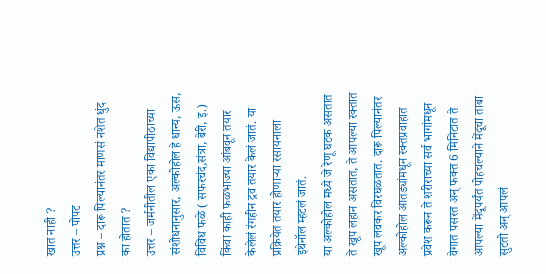खात नाही ?
उत्तर – पोपट
प्रश्न – दारू पिल्यानंतर माणसं नशेत धुंद का होतात ?
उत्तर – जर्मनीतील एका विद्यापीठाच्या संशोधनानुसार, अल्कोहोल हे धान्य, ऊस, विविध फळे ( सफरचंद,संत्रा, बेरी, इ.) किंवा काही फळभाज्या आंबवून तयार केलेलं रंगहीन द्रव तयार केलं जातं. या प्रक्रियेत तयार होणाऱ्या रसायनाला इथेनॉल म्हटलं जातं.
या अल्कोहोल मध्ये जे रेणू घटक असतात ते खूप लहान असतात, ते आपल्या रक्तात खूप लवकर विरघळतात. दारू पिल्यानंतर अल्कोहोल आतड्यांमधून रक्तप्रवाहात प्रवेश करून ते शरीराच्या सर्व भागांमधून वेगात पसरत अन् फक्त 6 मिनिटात ते आपल्या मेंदूपर्यंत पोहचल्याने मेंदूचा ताबा सुटतो अन् आपलं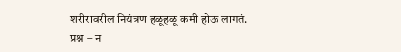शरीरावरील नियंत्रण हळूहळू कमी होऊ लागतं.
प्रश्न – न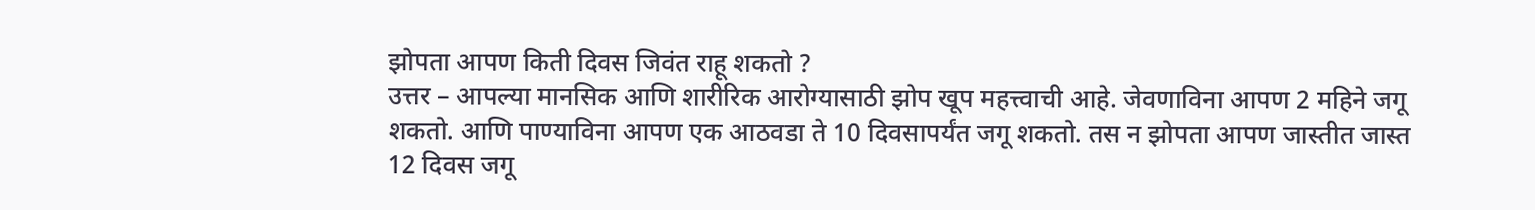झोपता आपण किती दिवस जिवंत राहू शकतो ?
उत्तर – आपल्या मानसिक आणि शारीरिक आरोग्यासाठी झोप खूप महत्त्वाची आहे. जेवणाविना आपण 2 महिने जगू शकतो. आणि पाण्याविना आपण एक आठवडा ते 10 दिवसापर्यंत जगू शकतो. तस न झोपता आपण जास्तीत जास्त 12 दिवस जगू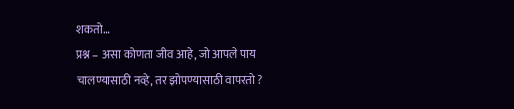शकतो…
प्रश्न – असा कोणता जीव आहे, जो आपले पाय चालण्यासाठी नव्हे, तर झोपण्यासाठी वापरतो ?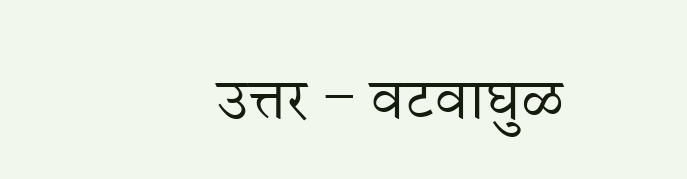उत्तर – वटवाघुळ